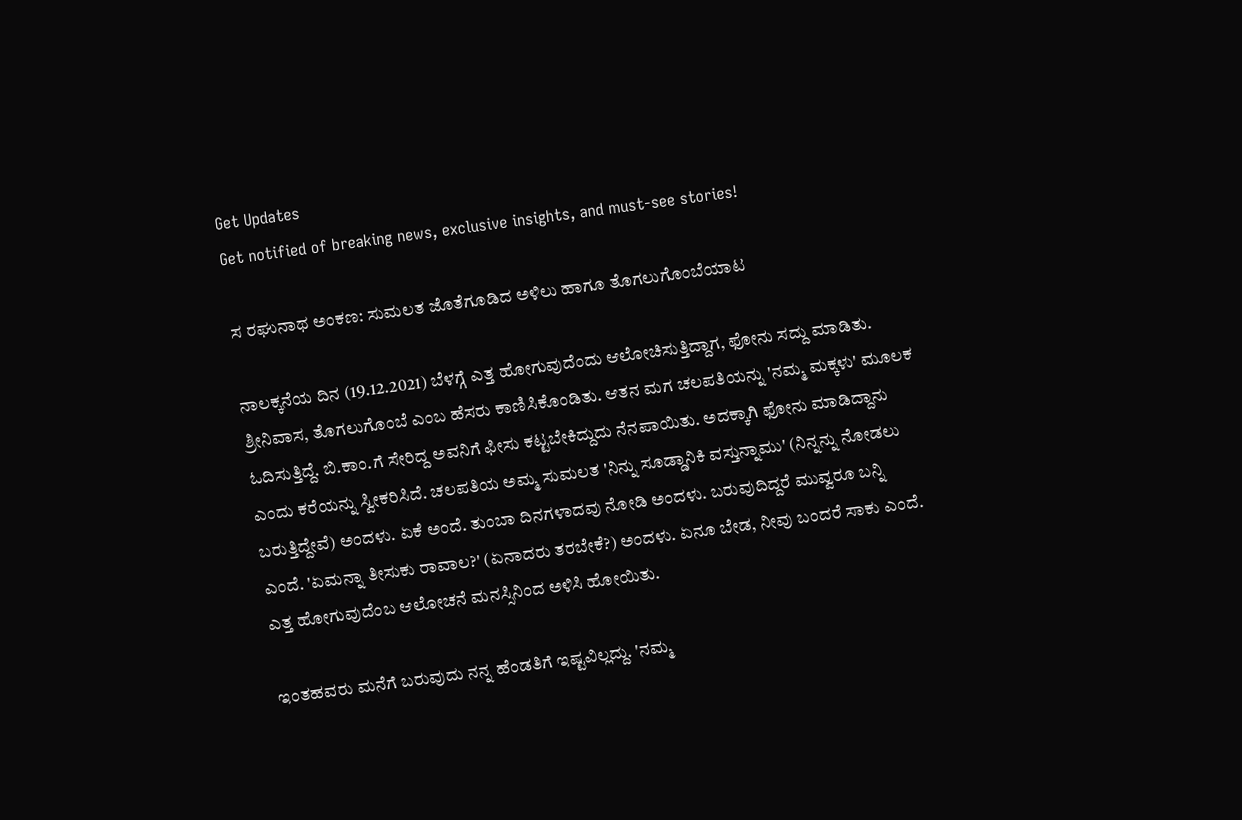Get Updates
Get notified of breaking news, exclusive insights, and must-see stories!

ಸ ರಘುನಾಥ ಅಂಕಣ: ಸುಮಲತ ಜೊತೆಗೂಡಿದ ಅಳಿಲು ಹಾಗೂ ತೊಗಲುಗೊಂಬೆಯಾಟ

ನಾಲಕ್ಕನೆಯ ದಿನ (19.12.2021) ಬೆಳಗ್ಗೆ ಎತ್ತ ಹೋಗುವುದೆಂದು ಆಲೋಚಿಸುತ್ತಿದ್ದಾಗ, ಫೋನು ಸದ್ದು ಮಾಡಿತು. ಶ್ರೀನಿವಾಸ, ತೊಗಲುಗೊಂಬೆ ಎಂಬ ಹೆಸರು ಕಾಣಿಸಿಕೊಂಡಿತು. ಆತನ ಮಗ ಚಲಪತಿಯನ್ನು 'ನಮ್ಮ ಮಕ್ಕಳು' ಮೂಲಕ ಓದಿಸುತ್ತಿದ್ದೆ. ಬಿ.ಕಾಂ.ಗೆ ಸೇರಿದ್ದ ಅವನಿಗೆ ಫೀಸು ಕಟ್ಟಬೇಕಿದ್ದುದು ನೆನಪಾಯಿತು. ಅದಕ್ಕಾಗಿ ಫೋನು ಮಾಡಿದ್ದಾನು ಎಂದು ಕರೆಯನ್ನು ಸ್ವೀಕರಿಸಿದೆ. ಚಲಪತಿಯ ಅಮ್ಮ ಸುಮಲತ 'ನಿನ್ನು ಸೂಡ್ಡಾನಿಕಿ ವಸ್ತುನ್ನಾಮು' (ನಿನ್ನನ್ನು ನೋಡಲು ಬರುತ್ತಿದ್ದೇವೆ) ಅಂದಳು. ಏಕೆ ಅಂದೆ. ತುಂಬಾ ದಿನಗಳಾದವು ನೋಡಿ ಅಂದಳು. ಬರುವುದಿದ್ದರೆ ಮುವ್ವರೂ ಬನ್ನಿ ಎಂದೆ. 'ಏಮನ್ನಾ ತೀಸುಕು ರಾವಾಲ?' (ಏನಾದರು ತರಬೇಕೆ?) ಅಂದಳು. ಏನೂ ಬೇಡ, ನೀವು ಬಂದರೆ ಸಾಕು ಎಂದೆ. ಎತ್ತ ಹೋಗುವುದೆಂಬ ಆಲೋಚನೆ ಮನಸ್ಸಿನಿಂದ ಅಳಿಸಿ ಹೋಯಿತು.

ಇಂತಹವರು ಮನೆಗೆ ಬರುವುದು ನನ್ನ ಹೆಂಡತಿಗೆ ಇಷ್ಟವಿಲ್ಲದ್ದು. 'ನಮ್ಮ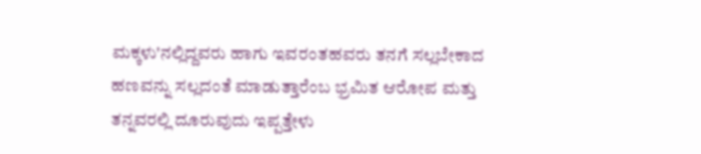ಮಕ್ಕಳು'ನಲ್ಲಿದ್ದವರು ಹಾಗು ಇವರಂತಹವರು ತನಗೆ ಸಲ್ಲಬೇಕಾದ ಹಣವನ್ನು ಸಲ್ಲದಂತೆ ಮಾಡುತ್ತಾರೆಂಬ ಭ್ರಮಿತ ಆರೋಪ ಮತ್ತು ತನ್ನವರಲ್ಲಿ ದೂರುವುದು ಇಪ್ಪತ್ತೇಳು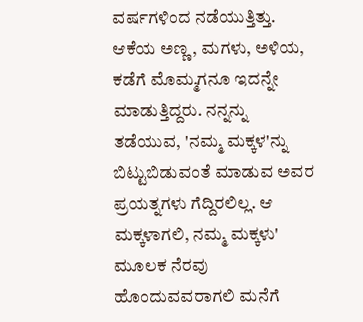ವರ್ಷಗಳಿಂದ ನಡೆಯುತ್ತಿತ್ತು. ಆಕೆಯ ಅಣ್ಣ, ಮಗಳು, ಅಳಿಯ, ಕಡೆಗೆ ಮೊಮ್ಮಗನೂ ಇದನ್ನೇ ಮಾಡುತ್ತಿದ್ದರು. ನನ್ನನ್ನು ತಡೆಯುವ, 'ನಮ್ಮ ಮಕ್ಕಳ'ನ್ನು ಬಿಟ್ಟುಬಿಡುವಂತೆ ಮಾಡುವ ಅವರ ಪ್ರಯತ್ನಗಳು ಗೆದ್ದಿರಲಿಲ್ಲ. ಆ ಮಕ್ಕಳಾಗಲಿ, ನಮ್ಮ ಮಕ್ಕಳು' ಮೂಲಕ ನೆರವು ಹೊಂದುವವರಾಗಲಿ ಮನೆಗೆ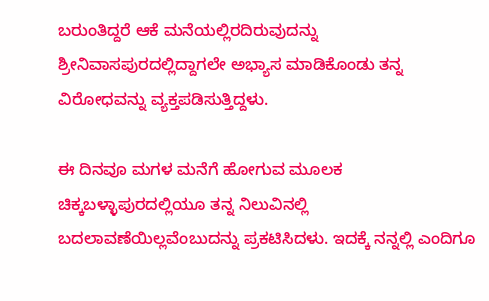ಬರುಂತಿದ್ದರೆ ಆಕೆ ಮನೆಯಲ್ಲಿರದಿರುವುದನ್ನು ಶ್ರೀನಿವಾಸಪುರದಲ್ಲಿದ್ದಾಗಲೇ ಅಭ್ಯಾಸ ಮಾಡಿಕೊಂಡು ತನ್ನ ವಿರೋಧವನ್ನು ವ್ಯಕ್ತಪಡಿಸುತ್ತಿದ್ದಳು.

ಈ ದಿನವೂ ಮಗಳ ಮನೆಗೆ ಹೋಗುವ ಮೂಲಕ ಚಿಕ್ಕಬಳ್ಳಾಪುರದಲ್ಲಿಯೂ ತನ್ನ ನಿಲುವಿನಲ್ಲಿ ಬದಲಾವಣೆಯಿಲ್ಲವೆಂಬುದನ್ನು ಪ್ರಕಟಿಸಿದಳು. ಇದಕ್ಕೆ ನನ್ನಲ್ಲಿ ಎಂದಿಗೂ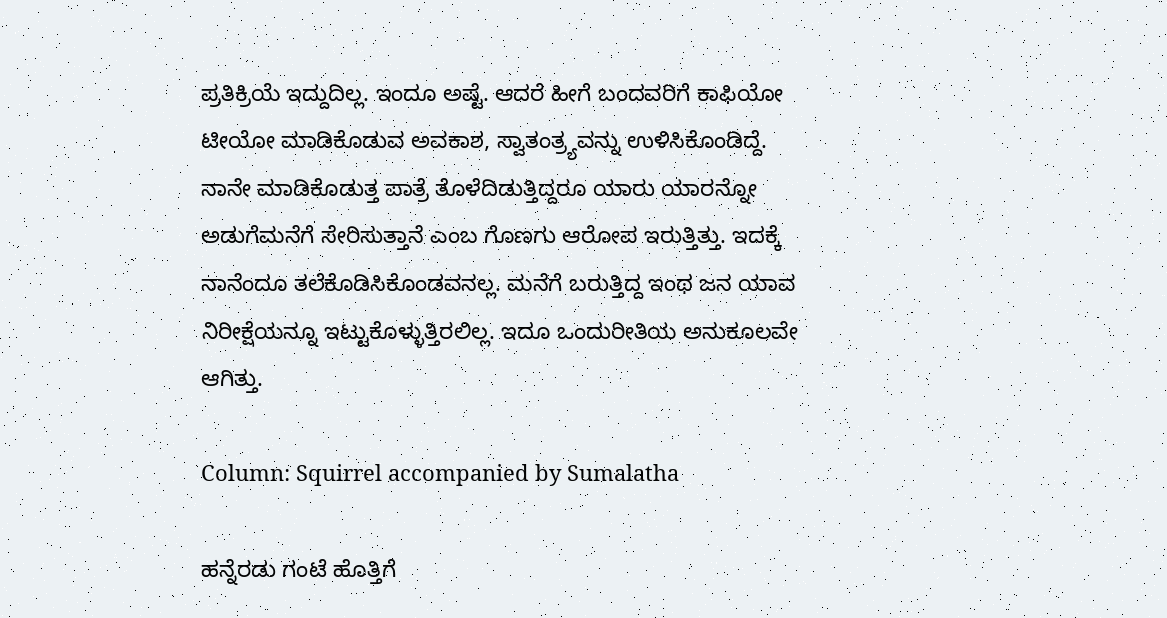ಪ್ರತಿಕ್ರಿಯೆ ಇದ್ದುದಿಲ್ಲ. ಇಂದೂ ಅಷ್ಟೆ. ಆದರೆ ಹೀಗೆ ಬಂದವರಿಗೆ ಕಾಫಿಯೋ ಟೀಯೋ ಮಾಡಿಕೊಡುವ ಅವಕಾಶ, ಸ್ವಾತಂತ್ರ್ಯವನ್ನು ಉಳಿಸಿಕೊಂಡಿದ್ದೆ. ನಾನೇ ಮಾಡಿಕೊಡುತ್ತ ಪಾತ್ರೆ ತೊಳೆದಿಡುತ್ತಿದ್ದರೂ ಯಾರು ಯಾರನ್ನೋ ಅಡುಗೆಮನೆಗೆ ಸೇರಿಸುತ್ತಾನೆ ಎಂಬ ಗೊಣಗು ಆರೋಪ ಇರುತ್ತಿತ್ತು. ಇದಕ್ಕೆ ನಾನೆಂದೂ ತಲೆಕೊಡಿಸಿಕೊಂಡವನಲ್ಲ. ಮನೆಗೆ ಬರುತ್ತಿದ್ದ ಇಂಥ ಜನ ಯಾವ ನಿರೀಕ್ಷೆಯನ್ನೂ ಇಟ್ಟುಕೊಳ್ಳುತ್ತಿರಲಿಲ್ಲ. ಇದೂ ಒಂದುರೀತಿಯ ಅನುಕೂಲವೇ ಆಗಿತ್ತು.

Column: Squirrel accompanied by Sumalatha

ಹನ್ನೆರಡು ಗಂಟೆ ಹೊತ್ತಿಗೆ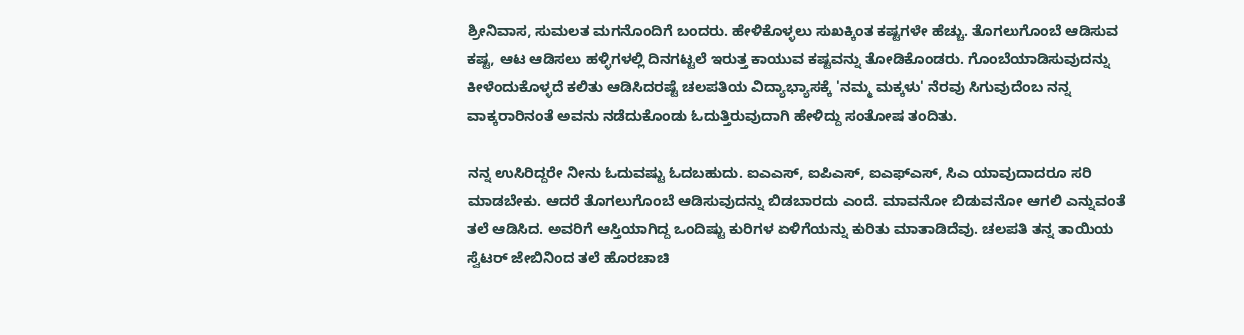ಶ್ರೀನಿವಾಸ, ಸುಮಲತ ಮಗನೊಂದಿಗೆ ಬಂದರು. ಹೇಳಿಕೊಳ್ಳಲು ಸುಖಕ್ಕಿಂತ ಕಷ್ಟಗಳೇ ಹೆಚ್ಚು. ತೊಗಲುಗೊಂಬೆ ಆಡಿಸುವ ಕಷ್ಟ, ಆಟ ಆಡಿಸಲು ಹಳ್ಳಿಗಳಲ್ಲಿ ದಿನಗಟ್ಟಲೆ ಇರುತ್ತ ಕಾಯುವ ಕಷ್ಟವನ್ನು ತೋಡಿಕೊಂಡರು. ಗೊಂಬೆಯಾಡಿಸುವುದನ್ನು ಕೀಳೆಂದುಕೊಳ್ಳದೆ ಕಲಿತು ಆಡಿಸಿದರಷ್ಟೆ ಚಲಪತಿಯ ವಿದ್ಯಾಭ್ಯಾಸಕ್ಕೆ 'ನಮ್ಮ ಮಕ್ಕಳು' ನೆರವು ಸಿಗುವುದೆಂಬ ನನ್ನ ವಾಕ್ಕರಾರಿನಂತೆ ಅವನು ನಡೆದುಕೊಂಡು ಓದುತ್ತಿರುವುದಾಗಿ ಹೇಳಿದ್ದು ಸಂತೋಷ ತಂದಿತು.

ನನ್ನ ಉಸಿರಿದ್ದರೇ ನೀನು ಓದುವಷ್ಟು ಓದಬಹುದು. ಐಎಎಸ್, ಐಪಿಎಸ್, ಐಎಫ್ಎಸ್, ಸಿಎ ಯಾವುದಾದರೂ ಸರಿ ಮಾಡಬೇಕು. ಆದರೆ ತೊಗಲುಗೊಂಬೆ ಆಡಿಸುವುದನ್ನು ಬಿಡಬಾರದು ಎಂದೆ. ಮಾವನೋ ಬಿಡುವನೋ ಆಗಲಿ ಎನ್ನುವಂತೆ ತಲೆ ಆಡಿಸಿದ. ಅವರಿಗೆ ಆಸ್ತಿಯಾಗಿದ್ದ ಒಂದಿಷ್ಟು ಕುರಿಗಳ ಏಳಿಗೆಯನ್ನು ಕುರಿತು ಮಾತಾಡಿದೆವು. ಚಲಪತಿ ತನ್ನ ತಾಯಿಯ ಸ್ವೆಟರ್ ಜೇಬಿನಿಂದ ತಲೆ ಹೊರಚಾಚಿ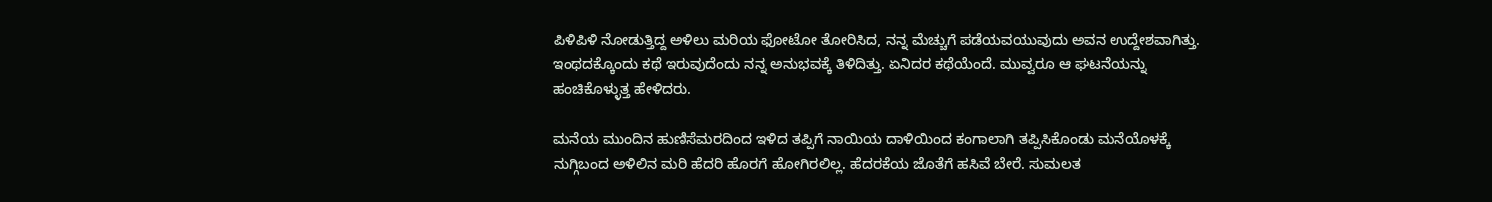ಪಿಳಿಪಿಳಿ ನೋಡುತ್ತಿದ್ದ ಅಳಿಲು ಮರಿಯ ಫೋಟೋ ತೋರಿಸಿದ, ನನ್ನ ಮೆಚ್ಚುಗೆ ಪಡೆಯವಯುವುದು ಅವನ ಉದ್ದೇಶವಾಗಿತ್ತು. ಇಂಥದಕ್ಕೊಂದು ಕಥೆ ಇರುವುದೆಂದು ನನ್ನ ಅನುಭವಕ್ಕೆ ತಿಳಿದಿತ್ತು. ಏನಿದರ ಕಥೆಯೆಂದೆ. ಮುವ್ವರೂ ಆ ಘಟನೆಯನ್ನು ಹಂಚಿಕೊಳ್ಳುತ್ತ ಹೇಳಿದರು.

ಮನೆಯ ಮುಂದಿನ ಹುಣಿಸೆಮರದಿಂದ ಇಳಿದ ತಪ್ಪಿಗೆ ನಾಯಿಯ ದಾಳಿಯಿಂದ ಕಂಗಾಲಾಗಿ ತಪ್ಪಿಸಿಕೊಂಡು ಮನೆಯೊಳಕ್ಕೆ ನುಗ್ಗಿಬಂದ ಅಳಿಲಿನ ಮರಿ ಹೆದರಿ ಹೊರಗೆ ಹೋಗಿರಲಿಲ್ಲ. ಹೆದರಕೆಯ ಜೊತೆಗೆ ಹಸಿವೆ ಬೇರೆ. ಸುಮಲತ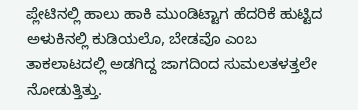ಪ್ಲೇಟಿನಲ್ಲಿ ಹಾಲು ಹಾಕಿ ಮುಂಡಿಟ್ಟಾಗ ಹೆದರಿಕೆ ಹುಟ್ಟಿದ ಅಳುಕಿನಲ್ಲಿ ಕುಡಿಯಲೊ, ಬೇಡವೊ ಎಂಬ ತಾಕಲಾಟದಲ್ಲಿ ಅಡಗಿದ್ದ ಜಾಗದಿಂದ ಸುಮಲತಳತ್ತಲೇ ನೋಡುತ್ತಿತ್ತು.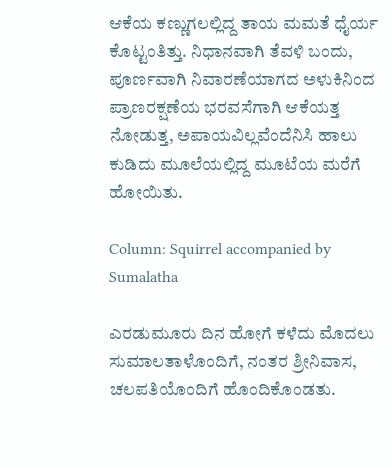ಆಕೆಯ ಕಣ್ಣುಗಲಲ್ಲಿದ್ದ ತಾಯ ಮಮತೆ ಧೈರ್ಯ ಕೊಟ್ಟಂತಿತ್ತು. ನಿಧಾನವಾಗಿ ತೆವಳಿ ಬಂದು, ಪೂರ್ಣವಾಗಿ ನಿವಾರಣೆಯಾಗದ ಅಳುಕಿನಿಂದ ಪ್ರಾಣರಕ್ಷಣೆಯ ಭರವಸೆಗಾಗಿ ಆಕೆಯತ್ತ ನೋಡುತ್ತ, ಅಪಾಯವಿಲ್ಲವೆಂದೆನಿಸಿ ಹಾಲು ಕುಡಿದು ಮೂಲೆಯಲ್ಲಿದ್ದ ಮೂಟೆಯ ಮರೆಗೆ ಹೋಯಿತು.

Column: Squirrel accompanied by Sumalatha

ಎರಡುಮೂರು ದಿನ ಹೋಗೆ ಕಳೆದು ಮೊದಲು ಸುಮಾಲತಾಳೊಂದಿಗೆ, ನಂತರ ಶ್ರೀನಿವಾಸ, ಚಲಪತಿಯೊಂದಿಗೆ ಹೊಂದಿಕೊಂಡತು.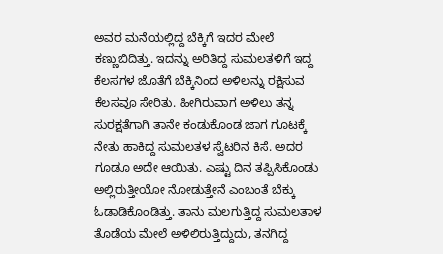ಅವರ ಮನೆಯಲ್ಲಿದ್ದ ಬೆಕ್ಕಿಗೆ ಇದರ ಮೇಲೆ ಕಣ್ಣುಬಿದಿತ್ತು. ಇದನ್ನು ಅರಿತಿದ್ದ ಸುಮಲತಳಿಗೆ ಇದ್ದ ಕೆಲಸಗಳ ಜೊತೆಗೆ ಬೆಕ್ಕಿನಿಂದ ಅಳಿಲನ್ನು ರಕ್ಷಿಸುವ ಕೆಲಸವೂ ಸೇರಿತು. ಹೀಗಿರುವಾಗ ಅಳಿಲು ತನ್ನ ಸುರಕ್ಷತೆಗಾಗಿ ತಾನೇ ಕಂಡುಕೊಂಡ ಜಾಗ ಗೂಟಕ್ಕೆ ನೇತು ಹಾಕಿದ್ದ ಸುಮಲತಳ ಸ್ವೆಟರಿನ ಕಿಸೆ. ಅದರ ಗೂಡೂ ಅದೇ ಆಯಿತು. ಎಷ್ಟು ದಿನ ತಪ್ಪಿಸಿಕೊಂಡು ಅಲ್ಲಿರುತ್ತೀಯೋ ನೋಡುತ್ತೇನೆ ಎಂಬಂತೆ ಬೆಕ್ಕು ಓಡಾಡಿಕೊಂಡಿತ್ತು. ತಾನು ಮಲಗುತ್ತಿದ್ದ ಸುಮಲತಾಳ ತೊಡೆಯ ಮೇಲೆ ಅಳಿಲಿರುತ್ತಿದ್ದುದು, ತನಗಿದ್ದ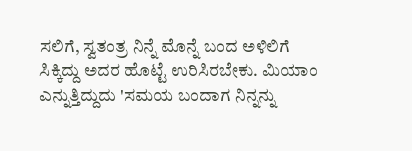ಸಲಿಗೆ, ಸ್ವತಂತ್ರ ನಿನ್ನೆ ಮೊನ್ನೆ ಬಂದ ಅಳಿಲಿಗೆ ಸಿಕ್ಕಿದ್ದು ಅದರ ಹೊಟ್ಟೆ ಉರಿಸಿರಬೇಕು. ಮಿಯಾಂ ಎನ್ನುತ್ತಿದ್ದುದು 'ಸಮಯ ಬಂದಾಗ ನಿನ್ನನ್ನು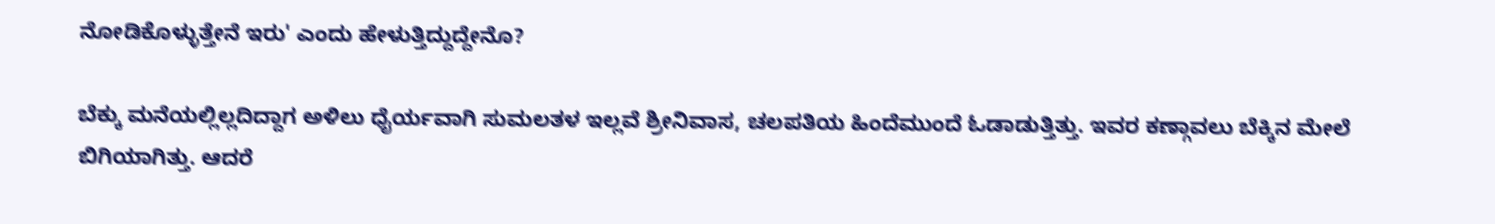ನೋಡಿಕೊಳ್ಳುತ್ತೇನೆ ಇರು' ಎಂದು ಹೇಳುತ್ತಿದ್ದುದ್ದೇನೊ?

ಬೆಕ್ಕು ಮನೆಯಲ್ಲಿಲ್ಲದಿದ್ದಾಗ ಅಳಿಲು ಧೈರ್ಯವಾಗಿ ಸುಮಲತಳ ಇಲ್ಲವೆ ಶ್ರೀನಿವಾಸ, ಚಲಪತಿಯ ಹಿಂದೆಮುಂದೆ ಓಡಾಡುತ್ತಿತ್ತು. ಇವರ ಕಣ್ಗಾವಲು ಬೆಕ್ಕಿನ ಮೇಲೆ ಬಿಗಿಯಾಗಿತ್ತು. ಆದರೆ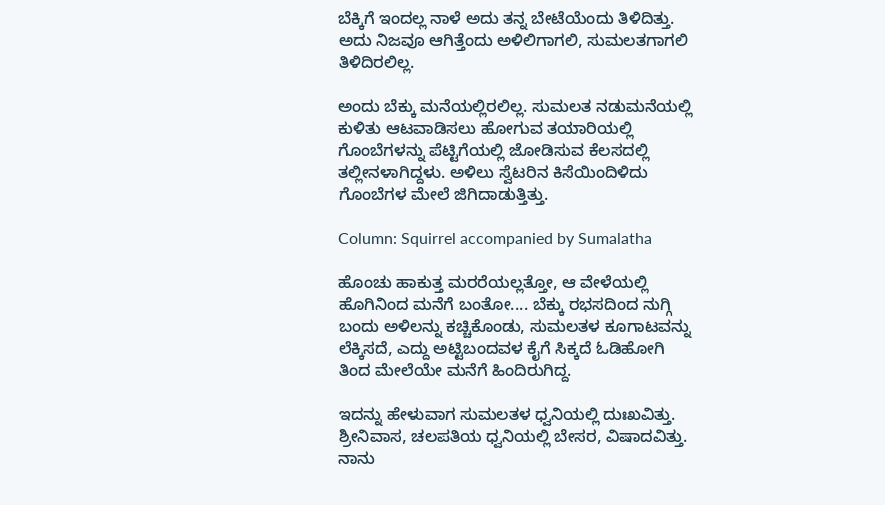ಬೆಕ್ಕಿಗೆ ಇಂದಲ್ಲ ನಾಳೆ ಅದು ತನ್ನ ಬೇಟೆಯೆಂದು ತಿಳಿದಿತ್ತು. ಅದು ನಿಜವೂ ಆಗಿತ್ತೆಂದು ಅಳಿಲಿಗಾಗಲಿ, ಸುಮಲತಗಾಗಲಿ ತಿಳಿದಿರಲಿಲ್ಲ.

ಅಂದು ಬೆಕ್ಕು ಮನೆಯಲ್ಲಿರಲಿಲ್ಲ. ಸುಮಲತ ನಡುಮನೆಯಲ್ಲಿ ಕುಳಿತು ಆಟವಾಡಿಸಲು ಹೋಗುವ ತಯಾರಿಯಲ್ಲಿ ಗೊಂಬೆಗಳನ್ನು ಪೆಟ್ಟಿಗೆಯಲ್ಲಿ ಜೋಡಿಸುವ ಕೆಲಸದಲ್ಲಿ ತಲ್ಲೀನಳಾಗಿದ್ದಳು. ಅಳಿಲು ಸ್ವೆಟರಿನ ಕಿಸೆಯಿಂದಿಳಿದು ಗೊಂಬೆಗಳ ಮೇಲೆ ಜಿಗಿದಾಡುತ್ತಿತ್ತು.

Column: Squirrel accompanied by Sumalatha

ಹೊಂಚು ಹಾಕುತ್ತ ಮರರೆಯಲ್ಲತ್ತೋ, ಆ ವೇಳೆಯಲ್ಲಿ ಹೊಗಿನಿಂದ ಮನೆಗೆ ಬಂತೋ.... ಬೆಕ್ಕು ರಭಸದಿಂದ ನುಗ್ಗಿ ಬಂದು ಅಳಿಲನ್ನು ಕಚ್ಚಿಕೊಂಡು, ಸುಮಲತಳ ಕೂಗಾಟವನ್ನು ಲೆಕ್ಕಿಸದೆ, ಎದ್ದು ಅಟ್ಟಿಬಂದವಳ ಕೈಗೆ ಸಿಕ್ಕದೆ ಓಡಿಹೋಗಿ ತಿಂದ ಮೇಲೆಯೇ ಮನೆಗೆ ಹಿಂದಿರುಗಿದ್ದ.

ಇದನ್ನು ಹೇಳುವಾಗ ಸುಮಲತಳ ಧ್ವನಿಯಲ್ಲಿ ದುಃಖವಿತ್ತು. ಶ್ರೀನಿವಾಸ, ಚಲಪತಿಯ ಧ್ವನಿಯಲ್ಲಿ ಬೇಸರ, ವಿಷಾದವಿತ್ತು. ನಾನು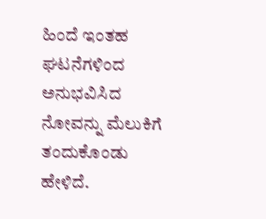ಹಿಂದೆ ಇಂತಹ ಘಟನೆಗಳಿಂದ ಅನುಭವಿಸಿದ ನೋವನ್ನು ಮೆಲುಕಿಗೆ ತಂದುಕೊಂಡು ಹೇಳಿದೆ.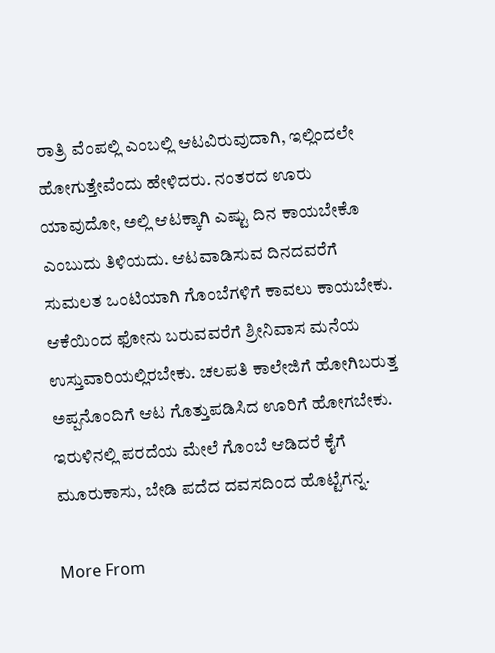ರಾತ್ರಿ ವೆಂಪಲ್ಲಿ ಎಂಬಲ್ಲಿ ಆಟವಿರುವುದಾಗಿ, ಇಲ್ಲಿಂದಲೇ ಹೋಗುತ್ತೇವೆಂದು ಹೇಳಿದರು. ನಂತರದ ಊರು ಯಾವುದೋ, ಅಲ್ಲಿ ಆಟಕ್ಕಾಗಿ ಎಷ್ಟು ದಿನ ಕಾಯಬೇಕೊ ಎಂಬುದು ತಿಳಿಯದು. ಆಟವಾಡಿಸುವ ದಿನದವರೆಗೆ ಸುಮಲತ ಒಂಟಿಯಾಗಿ ಗೊಂಬೆಗಳಿಗೆ ಕಾವಲು ಕಾಯಬೇಕು. ಆಕೆಯಿಂದ ಫೋನು ಬರುವವರೆಗೆ ಶ್ರೀನಿವಾಸ ಮನೆಯ ಉಸ್ತುವಾರಿಯಲ್ಲಿರಬೇಕು. ಚಲಪತಿ ಕಾಲೇಜಿಗೆ ಹೋಗಿಬರುತ್ತ ಅಪ್ಪನೊಂದಿಗೆ ಆಟ ಗೊತ್ತುಪಡಿಸಿದ ಊರಿಗೆ ಹೋಗಬೇಕು. ಇರುಳಿನಲ್ಲಿ ಪರದೆಯ ಮೇಲೆ ಗೊಂಬೆ ಆಡಿದರೆ ಕೈಗೆ ಮೂರುಕಾಸು, ಬೇಡಿ ಪದೆದ ದವಸದಿಂದ ಹೊಟ್ಟೆಗನ್ನ.

More From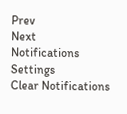Prev
Next
Notifications
Settings
Clear Notifications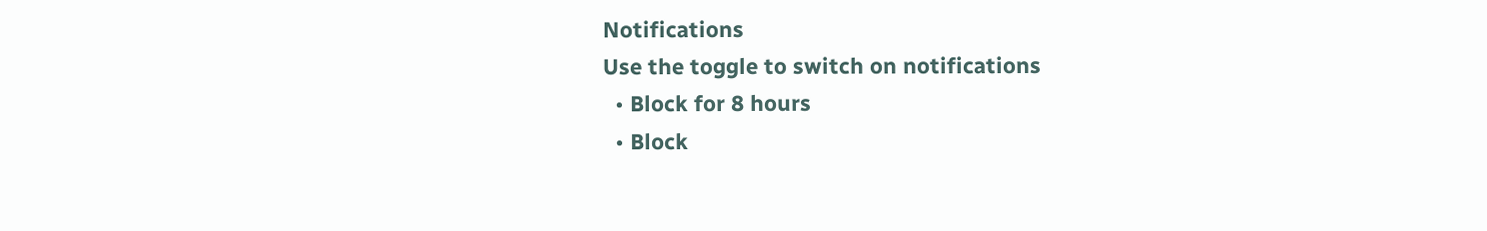Notifications
Use the toggle to switch on notifications
  • Block for 8 hours
  • Block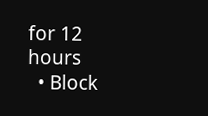for 12 hours
  • Block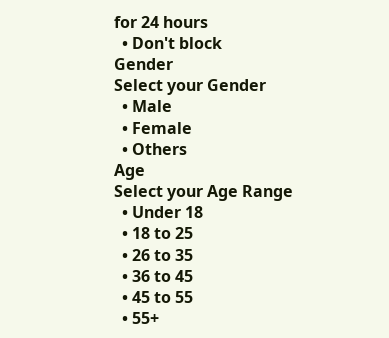for 24 hours
  • Don't block
Gender
Select your Gender
  • Male
  • Female
  • Others
Age
Select your Age Range
  • Under 18
  • 18 to 25
  • 26 to 35
  • 36 to 45
  • 45 to 55
  • 55+